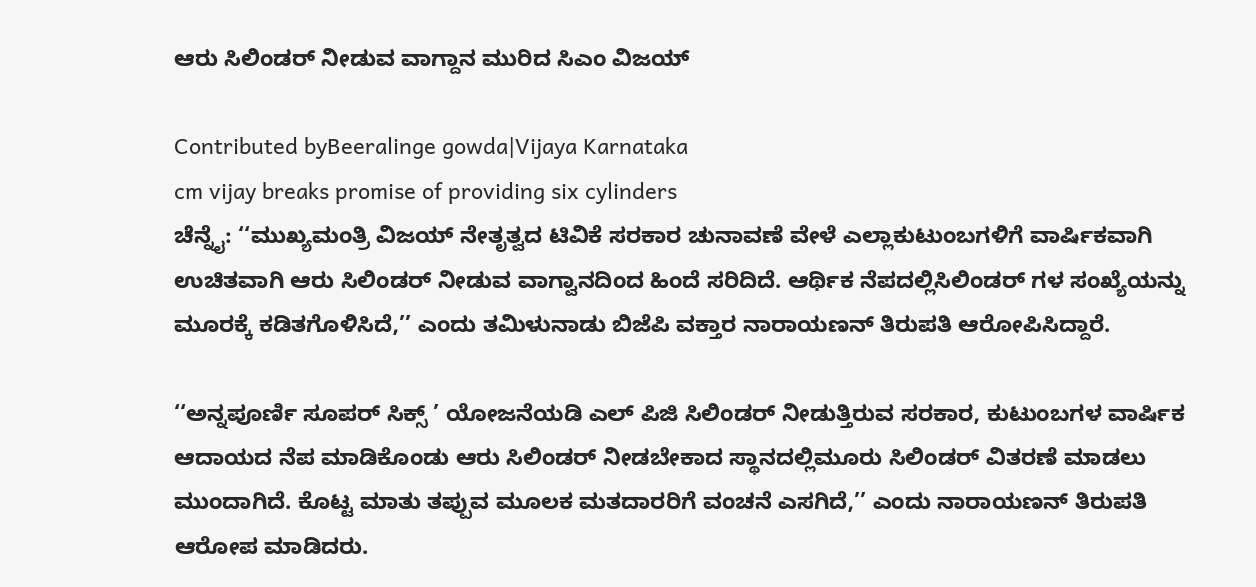ಆರು ಸಿಲಿಂಡರ್ ನೀಡುವ ವಾಗ್ದಾನ ಮುರಿದ ಸಿಎಂ ವಿಜಯ್

Contributed byBeeralinge gowda|Vijaya Karnataka
cm vijay breaks promise of providing six cylinders
ಚೆನ್ನೈ: ‘‘ಮುಖ್ಯಮಂತ್ರಿ ವಿಜಯ್ ನೇತೃತ್ವದ ಟಿವಿಕೆ ಸರಕಾರ ಚುನಾವಣೆ ವೇಳೆ ಎಲ್ಲಾಕುಟುಂಬಗಳಿಗೆ ವಾರ್ಷಿಕವಾಗಿ ಉಚಿತವಾಗಿ ಆರು ಸಿಲಿಂಡರ್ ನೀಡುವ ವಾಗ್ವಾನದಿಂದ ಹಿಂದೆ ಸರಿದಿದೆ. ಆರ್ಥಿಕ ನೆಪದಲ್ಲಿಸಿಲಿಂಡರ್ ಗಳ ಸಂಖ್ಯೆಯನ್ನು ಮೂರಕ್ಕೆ ಕಡಿತಗೊಳಿಸಿದೆ,’’ ಎಂದು ತಮಿಳುನಾಡು ಬಿಜೆಪಿ ವಕ್ತಾರ ನಾರಾಯಣನ್ ತಿರುಪತಿ ಆರೋಪಿಸಿದ್ದಾರೆ.

‘‘ಅನ್ನಪೂರ್ಣಿ ಸೂಪರ್ ಸಿಕ್ಸ್ ’ ಯೋಜನೆಯಡಿ ಎಲ್ ಪಿಜಿ ಸಿಲಿಂಡರ್ ನೀಡುತ್ತಿರುವ ಸರಕಾರ, ಕುಟುಂಬಗಳ ವಾರ್ಷಿಕ ಆದಾಯದ ನೆಪ ಮಾಡಿಕೊಂಡು ಆರು ಸಿಲಿಂಡರ್ ನೀಡಬೇಕಾದ ಸ್ಥಾನದಲ್ಲಿಮೂರು ಸಿಲಿಂಡರ್ ವಿತರಣೆ ಮಾಡಲು ಮುಂದಾಗಿದೆ. ಕೊಟ್ಟ ಮಾತು ತಪ್ಪುವ ಮೂಲಕ ಮತದಾರರಿಗೆ ವಂಚನೆ ಎಸಗಿದೆ,’’ ಎಂದು ನಾರಾಯಣನ್ ತಿರುಪತಿ ಆರೋಪ ಮಾಡಿದರು.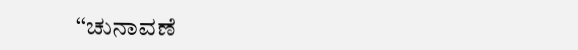‘‘ಚುನಾವಣೆ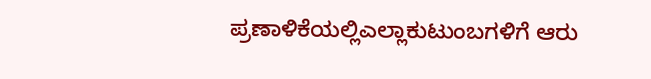ಪ್ರಣಾಳಿಕೆಯಲ್ಲಿಎಲ್ಲಾಕುಟುಂಬಗಳಿಗೆ ಆರು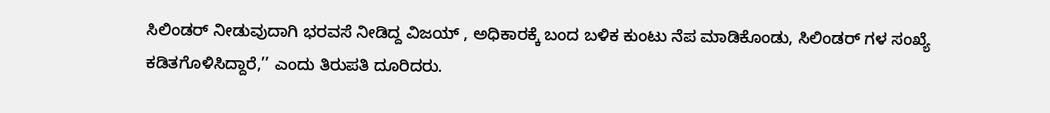ಸಿಲಿಂಡರ್ ನೀಡುವುದಾಗಿ ಭರವಸೆ ನೀಡಿದ್ದ ವಿಜಯ್ , ಅಧಿಕಾರಕ್ಕೆ ಬಂದ ಬಳಿಕ ಕುಂಟು ನೆಪ ಮಾಡಿಕೊಂಡು, ಸಿಲಿಂಡರ್ ಗಳ ಸಂಖ್ಯೆ ಕಡಿತಗೊಳಿಸಿದ್ದಾರೆ,’’ ಎಂದು ತಿರುಪತಿ ದೂರಿದರು.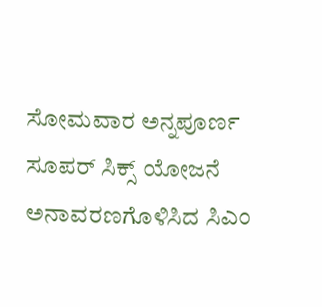ಸೋಮವಾರ ಅನ್ನಪೂರ್ಣ ಸೂಪರ್ ಸಿಕ್ಸ್ ಯೋಜನೆ ಅನಾವರಣಗೊಳಿಸಿದ ಸಿಎಂ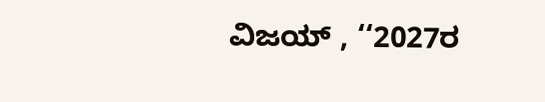ವಿಜಯ್ , ‘‘2027ರ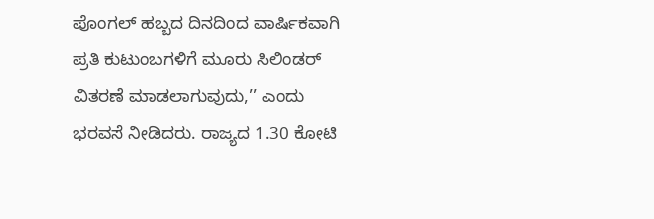ಪೊಂಗಲ್ ಹಬ್ಬದ ದಿನದಿಂದ ವಾರ್ಷಿಕವಾಗಿ ಪ್ರತಿ ಕುಟುಂಬಗಳಿಗೆ ಮೂರು ಸಿಲಿಂಡರ್ ವಿತರಣೆ ಮಾಡಲಾಗುವುದು,’’ ಎಂದು ಭರವಸೆ ನೀಡಿದರು. ರಾಜ್ಯದ 1.30 ಕೋಟಿ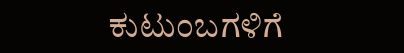ಕುಟುಂಬಗಳಿಗೆ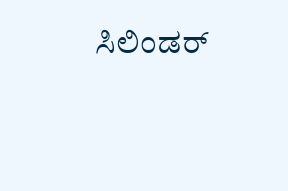ಸಿಲಿಂಡರ್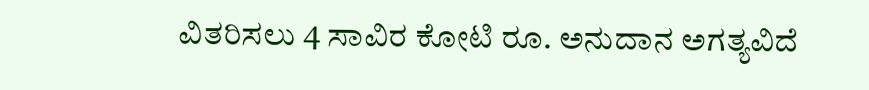ವಿತರಿಸಲು 4 ಸಾವಿರ ಕೋಟಿ ರೂ. ಅನುದಾನ ಅಗತ್ಯವಿದೆ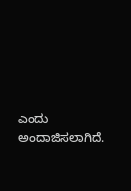ಎಂದು ಅಂದಾಜಿಸಲಾಗಿದೆ.